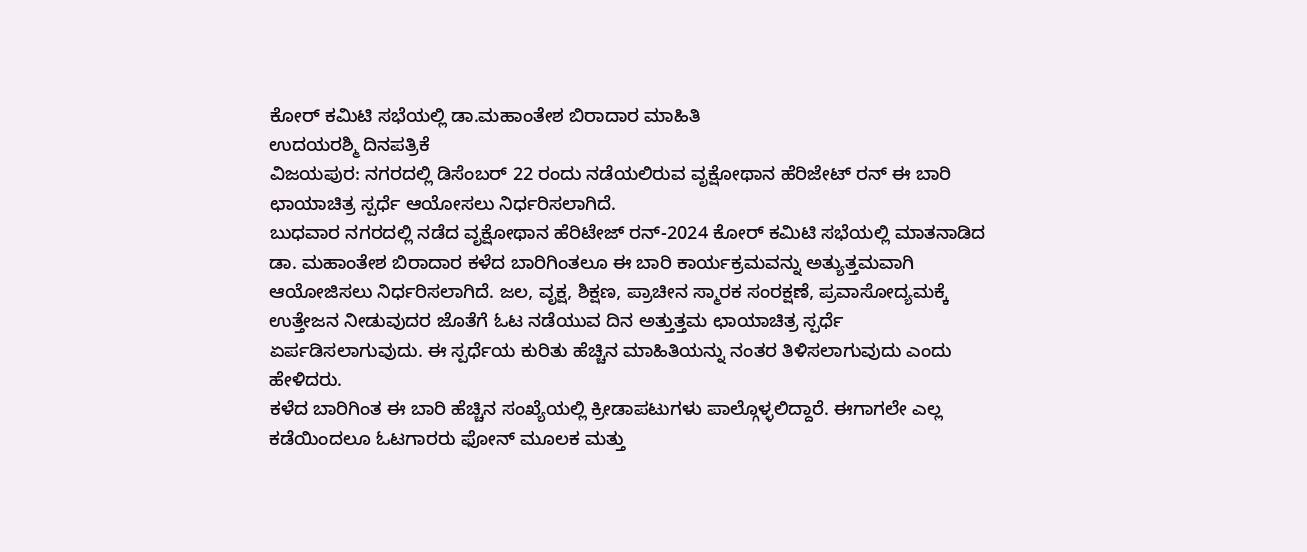ಕೋರ್ ಕಮಿಟಿ ಸಭೆಯಲ್ಲಿ ಡಾ.ಮಹಾಂತೇಶ ಬಿರಾದಾರ ಮಾಹಿತಿ
ಉದಯರಶ್ಮಿ ದಿನಪತ್ರಿಕೆ
ವಿಜಯಪುರ: ನಗರದಲ್ಲಿ ಡಿಸೆಂಬರ್ 22 ರಂದು ನಡೆಯಲಿರುವ ವೃಕ್ಷೋಥಾನ ಹೆರಿಜೇಟ್ ರನ್ ಈ ಬಾರಿ ಛಾಯಾಚಿತ್ರ ಸ್ಪರ್ಧೆ ಆಯೋಸಲು ನಿರ್ಧರಿಸಲಾಗಿದೆ.
ಬುಧವಾರ ನಗರದಲ್ಲಿ ನಡೆದ ವೃಕ್ಷೋಥಾನ ಹೆರಿಟೇಜ್ ರನ್-2024 ಕೋರ್ ಕಮಿಟಿ ಸಭೆಯಲ್ಲಿ ಮಾತನಾಡಿದ ಡಾ. ಮಹಾಂತೇಶ ಬಿರಾದಾರ ಕಳೆದ ಬಾರಿಗಿಂತಲೂ ಈ ಬಾರಿ ಕಾರ್ಯಕ್ರಮವನ್ನು ಅತ್ಯುತ್ತಮವಾಗಿ ಆಯೋಜಿಸಲು ನಿರ್ಧರಿಸಲಾಗಿದೆ. ಜಲ, ವೃಕ್ಷ, ಶಿಕ್ಷಣ, ಪ್ರಾಚೀನ ಸ್ಮಾರಕ ಸಂರಕ್ಷಣೆ, ಪ್ರವಾಸೋದ್ಯಮಕ್ಕೆ ಉತ್ತೇಜನ ನೀಡುವುದರ ಜೊತೆಗೆ ಓಟ ನಡೆಯುವ ದಿನ ಅತ್ತುತ್ತಮ ಛಾಯಾಚಿತ್ರ ಸ್ಪರ್ಧೆ ಏರ್ಪಡಿಸಲಾಗುವುದು. ಈ ಸ್ಪರ್ಧೆಯ ಕುರಿತು ಹೆಚ್ಚಿನ ಮಾಹಿತಿಯನ್ನು ನಂತರ ತಿಳಿಸಲಾಗುವುದು ಎಂದು ಹೇಳಿದರು.
ಕಳೆದ ಬಾರಿಗಿಂತ ಈ ಬಾರಿ ಹೆಚ್ಚಿನ ಸಂಖ್ಯೆಯಲ್ಲಿ ಕ್ರೀಡಾಪಟುಗಳು ಪಾಲ್ಗೊಳ್ಳಲಿದ್ದಾರೆ. ಈಗಾಗಲೇ ಎಲ್ಲ ಕಡೆಯಿಂದಲೂ ಓಟಗಾರರು ಫೋನ್ ಮೂಲಕ ಮತ್ತು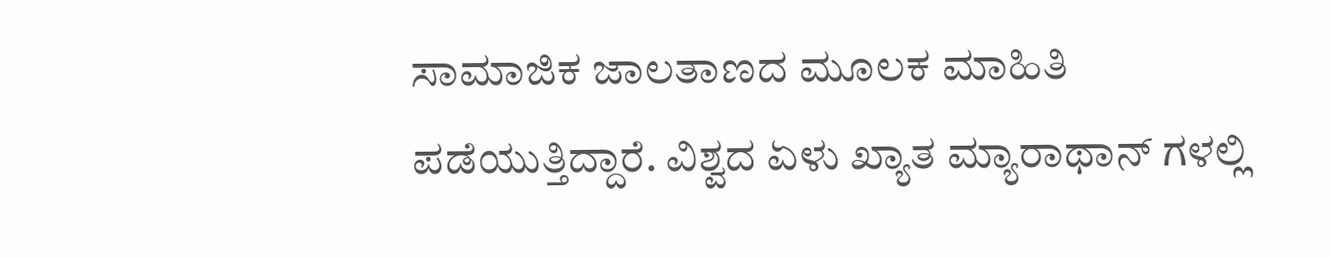ಸಾಮಾಜಿಕ ಜಾಲತಾಣದ ಮೂಲಕ ಮಾಹಿತಿ ಪಡೆಯುತ್ತಿದ್ದಾರೆ. ವಿಶ್ವದ ಏಳು ಖ್ಯಾತ ಮ್ಯಾರಾಥಾನ್ ಗಳಲ್ಲಿ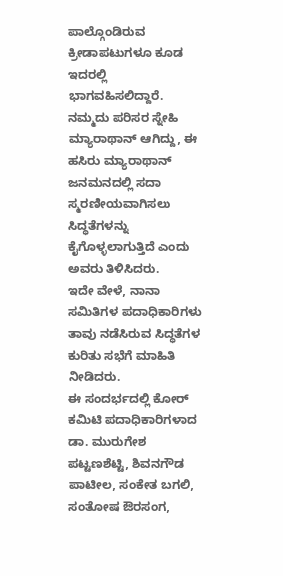ಪಾಲ್ಗೊಂಡಿರುವ ಕ್ರೀಡಾಪಟುಗಳೂ ಕೂಡ ಇದರಲ್ಲಿ ಭಾಗವಹಿಸಲಿದ್ದಾರೆ. ನಮ್ಮದು ಪರಿಸರ ಸ್ನೇಹಿ ಮ್ಯಾರಾಥಾನ್ ಆಗಿದ್ದು, ಈ ಹಸಿರು ಮ್ಯಾರಾಥಾನ್ ಜನಮನದಲ್ಲಿ ಸದಾ ಸ್ಮರಣೀಯವಾಗಿಸಲು ಸಿದ್ಧತೆಗಳನ್ನು ಕೈಗೊಳ್ಳಲಾಗುತ್ತಿದೆ ಎಂದು ಅವರು ತಿಳಿಸಿದರು.
ಇದೇ ವೇಳೆ, ನಾನಾ ಸಮಿತಿಗಳ ಪದಾಧಿಕಾರಿಗಳು ತಾವು ನಡೆಸಿರುವ ಸಿದ್ಧತೆಗಳ ಕುರಿತು ಸಭೆಗೆ ಮಾಹಿತಿ ನೀಡಿದರು.
ಈ ಸಂದರ್ಭದಲ್ಲಿ ಕೋರ್ ಕಮಿಟಿ ಪದಾಧಿಕಾರಿಗಳಾದ ಡಾ. ಮುರುಗೇಶ ಪಟ್ಟಣಶೆಟ್ಟಿ, ಶಿವನಗೌಡ ಪಾಟೀಲ, ಸಂಕೇತ ಬಗಲಿ, ಸಂತೋಷ ಔರಸಂಗ,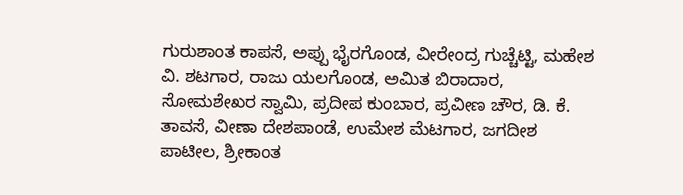ಗುರುಶಾಂತ ಕಾಪಸೆ, ಅಪ್ಪು ಭೈರಗೊಂಡ, ವೀರೇಂದ್ರ ಗುಚ್ಚೆಟ್ಟಿ, ಮಹೇಶ ವಿ. ಶಟಗಾರ, ರಾಜು ಯಲಗೊಂಡ, ಅಮಿತ ಬಿರಾದಾರ, ಸೋಮಶೇಖರ ಸ್ವಾಮಿ, ಪ್ರದೀಪ ಕುಂಬಾರ, ಪ್ರವೀಣ ಚೌರ, ಡಿ. ಕೆ. ತಾವಸೆ, ವೀಣಾ ದೇಶಪಾಂಡೆ, ಉಮೇಶ ಮೆಟಗಾರ, ಜಗದೀಶ ಪಾಟೀಲ, ಶ್ರೀಕಾಂತ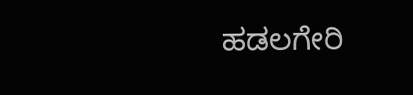ಹಡಲಗೇರಿ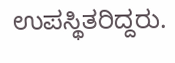ಉಪಸ್ಥಿತರಿದ್ದರು.